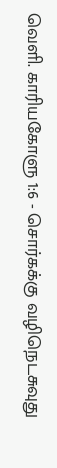வெளி. காரியகோளு 1:6 - சொர்கக்கு வழிநெடசுவுது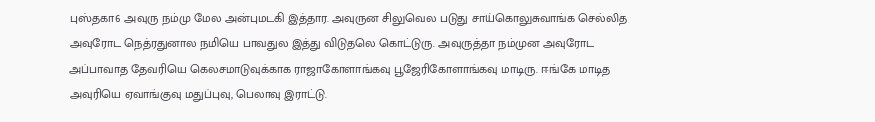புஸ்தகா6 அவுரு நம்மு மேல அன்புமடகி இத்தார. அவுருன சிலுவெல படுது சாய்கொலுசுவாங்க செல்லித அவுரோட நெத்ரதுனால நமியெ பாவதுல இத்து விடுதலெ கொட்டுரு. அவுருத்தா நம்முன அவுரோட அப்பாவாத தேவரியெ கெலசமாடுவுக்காக ராஜாகோளாங்கவு பூஜேரிகோளாங்கவு மாடிரு. ஈங்கே மாடித அவுரியெ ஏவாங்குவு மதுப்புவு, பெலாவு இராட்டு.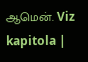ஆமென். Viz kapitola |